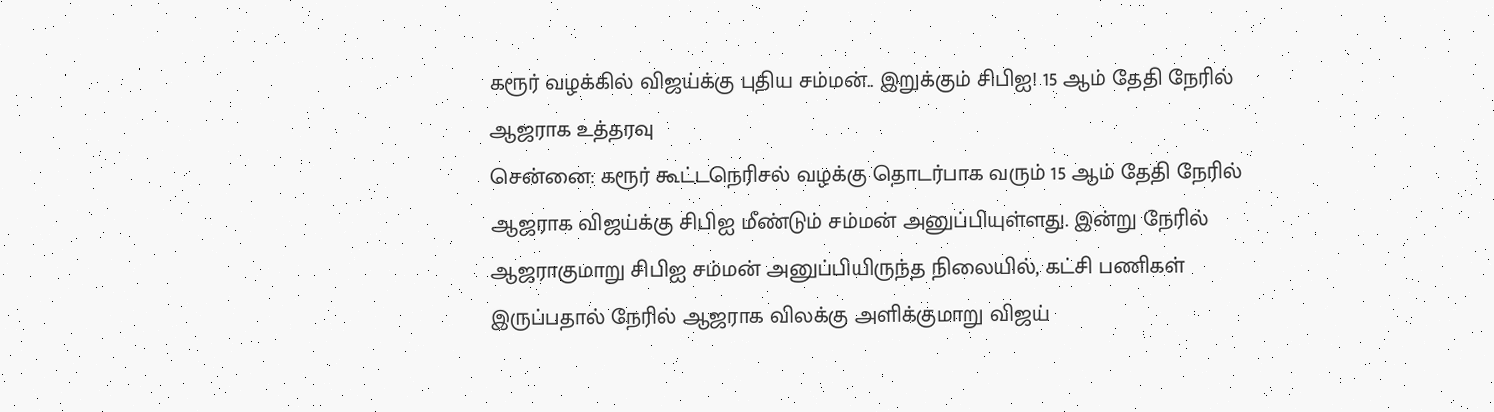கரூர் வழக்கில் விஜய்க்கு புதிய சம்மன்.. இறுக்கும் சிபிஐ! 15 ஆம் தேதி நேரில் ஆஜராக உத்தரவு
சென்னை: கரூர் கூட்டநெரிசல் வழக்கு தொடர்பாக வரும் 15 ஆம் தேதி நேரில் ஆஜராக விஜய்க்கு சிபிஐ மீண்டும் சம்மன் அனுப்பியுள்ளது. இன்று நேரில் ஆஜராகுமாறு சிபிஐ சம்மன் அனுப்பியிருந்த நிலையில், கட்சி பணிகள் இருப்பதால் நேரில் ஆஜராக விலக்கு அளிக்குமாறு விஜய்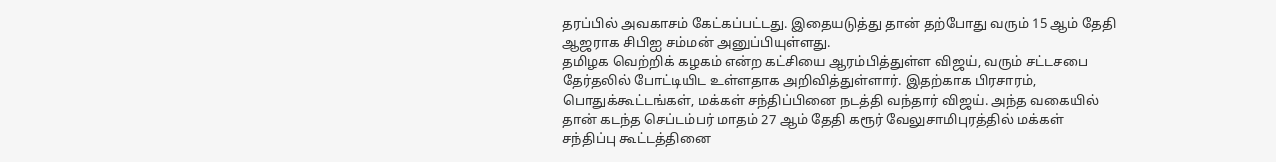தரப்பில் அவகாசம் கேட்கப்பட்டது. இதையடுத்து தான் தற்போது வரும் 15 ஆம் தேதி ஆஜராக சிபிஐ சம்மன் அனுப்பியுள்ளது.
தமிழக வெற்றிக் கழகம் என்ற கட்சியை ஆரம்பித்துள்ள விஜய், வரும் சட்டசபை தேர்தலில் போட்டியிட உள்ளதாக அறிவித்துள்ளார். இதற்காக பிரசாரம், பொதுக்கூட்டங்கள், மக்கள் சந்திப்பினை நடத்தி வந்தார் விஜய். அந்த வகையில் தான் கடந்த செப்டம்பர் மாதம் 27 ஆம் தேதி கரூர் வேலுசாமிபுரத்தில் மக்கள் சந்திப்பு கூட்டத்தினை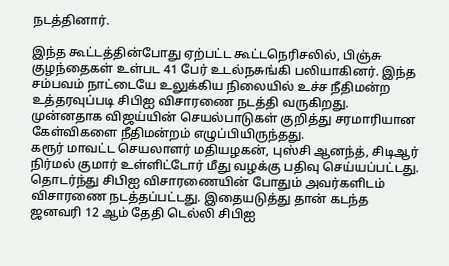நடத்தினார்.

இந்த கூட்டத்தின்போது ஏற்பட்ட கூட்டநெரிசலில், பிஞ்சு குழந்தைகள் உள்பட 41 பேர் உடல்நசுங்கி பலியாகினர். இந்த சம்பவம் நாட்டையே உலுக்கிய நிலையில் உச்ச நீதிமன்ற உத்தரவுப்படி சிபிஐ விசாரணை நடத்தி வருகிறது. முன்னதாக விஜய்யின் செயல்பாடுகள் குறித்து சரமாரியான கேள்விகளை நீதிமன்றம் எழுப்பியிருந்தது.
கரூர் மாவட்ட செயலாளர் மதியழகன், புஸ்சி ஆனந்த், சிடிஆர் நிர்மல் குமார் உள்ளிட்டோர் மீது வழக்கு பதிவு செய்யப்பட்டது. தொடர்ந்து சிபிஐ விசாரணையின் போதும் அவர்களிடம் விசாரணை நடத்தப்பட்டது. இதையடுத்து தான் கடந்த ஜனவரி 12 ஆம் தேதி டெல்லி சிபிஐ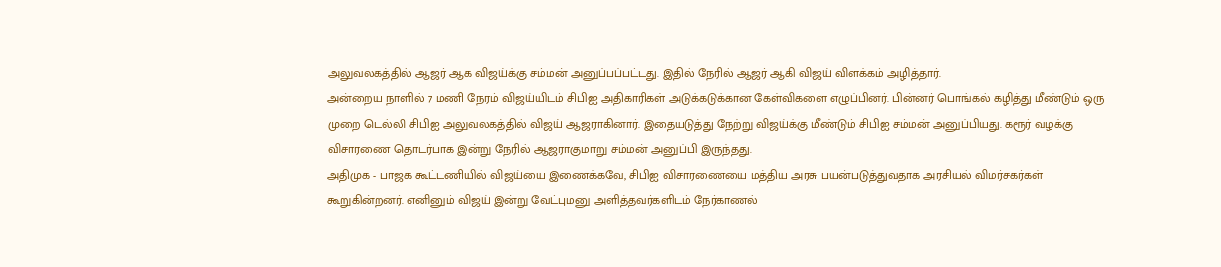அலுவலகத்தில் ஆஜர் ஆக விஜய்க்கு சம்மன் அனுப்பப்பட்டது. இதில் நேரில் ஆஜர் ஆகி விஜய் விளக்கம் அழித்தார்.
அன்றைய நாளில் 7 மணி நேரம் விஜய்யிடம் சிபிஐ அதிகாரிகள் அடுக்கடுக்கான கேள்விகளை எழுப்பினர். பின்னர் பொங்கல் கழித்து மீண்டும் ஒரு முறை டெல்லி சிபிஐ அலுவலகத்தில் விஜய் ஆஜராகினார். இதையடுத்து நேற்று விஜய்க்கு மீண்டும் சிபிஐ சம்மன் அனுப்பியது. கரூர் வழக்கு விசாரணை தொடர்பாக இன்று நேரில் ஆஜராகுமாறு சம்மன் அனுப்பி இருந்தது.
அதிமுக - பாஜக கூட்டணியில் விஜய்யை இணைக்கவே, சிபிஐ விசாரணையை மத்திய அரசு பயன்படுத்துவதாக அரசியல் விமர்சகர்கள் கூறுகின்றனர். எனினும் விஜய் இன்று வேட்புமனு அளித்தவர்களிடம் நேர்காணல்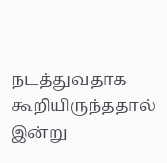நடத்துவதாக கூறியிருந்ததால் இன்று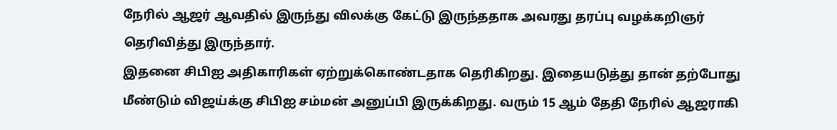நேரில் ஆஜர் ஆவதில் இருந்து விலக்கு கேட்டு இருந்ததாக அவரது தரப்பு வழக்கறிஞர் தெரிவித்து இருந்தார்.
இதனை சிபிஐ அதிகாரிகள் ஏற்றுக்கொண்டதாக தெரிகிறது. இதையடுத்து தான் தற்போது மீண்டும் விஜய்க்கு சிபிஐ சம்மன் அனுப்பி இருக்கிறது. வரும் 15 ஆம் தேதி நேரில் ஆஜராகி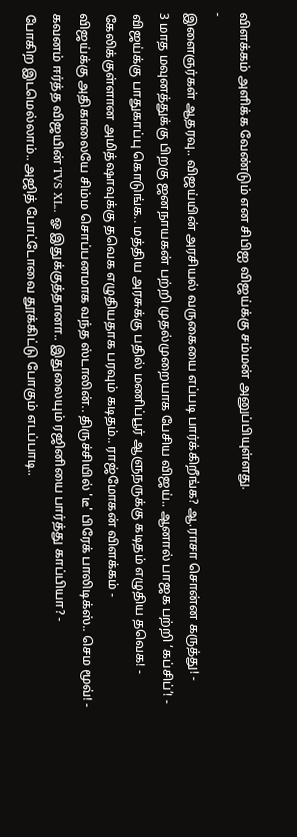விளக்கம் அளிக்க வேண்டும் என சிபிஐ விஜய்க்கு சம்மன் அனுப்பியுள்ளது.
-
இளைஞர்கள் ஆதரவு.. விஜய்யின் அரசியல் வருகையை எப்படி பார்க்கிறீங்க? ஆ.ராசா சொன்ன கருத்து! -
3 மாத மவுனத்துக்கு பிறகு ஜனநாயகன் பற்றி முதல்முறையாக பேசிய விஜய்.. ஆனால் பாஜக பற்றி ‘கப்சிப்’! -
விஜய்க்கு பாதுகாப்பு கொடுங்க.. மத்திய அரசுக்கு பதில் மணிப்பூர் ஆளுநருக்கு கடிதம் எழுதிய தவெக! -
கேலிக்குள்ளான அமித்ஷாவுக்கு தவெக எழுதியதாக பரவும் கடிதம்.. ராஜ்மோகன் விளக்கம் -
விஜய்க்கு அதிகாலையே சிம்ம சொப்பனமாக வந்த ஸ்டாலின்.. திருச்சியில் 'டீ' பிரேக் பாலிடிக்ஸ்.. செம மூவ்! -
கவனம் ஈர்த்த விஜயின் TVS XL.. ஓ இதுக்குத்தானா.. இதுலையும் ரஜினியை பார்த்து காப்பியா? -
போகிற இடமெல்லாம்.. அஜித் போட்டோவை தூக்கிட்டு போகும் எடப்பாடி..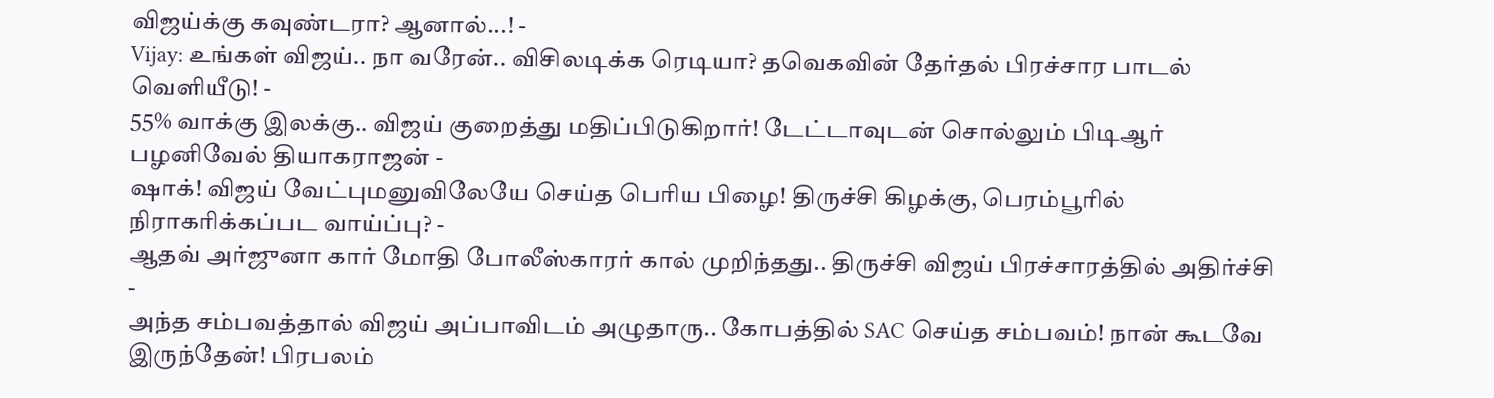விஜய்க்கு கவுண்டரா? ஆனால்...! -
Vijay: உங்கள் விஜய்.. நா வரேன்.. விசிலடிக்க ரெடியா? தவெகவின் தேர்தல் பிரச்சார பாடல் வெளியீடு! -
55% வாக்கு இலக்கு.. விஜய் குறைத்து மதிப்பிடுகிறார்! டேட்டாவுடன் சொல்லும் பிடிஆர் பழனிவேல் தியாகராஜன் -
ஷாக்! விஜய் வேட்புமனுவிலேயே செய்த பெரிய பிழை! திருச்சி கிழக்கு, பெரம்பூரில் நிராகரிக்கப்பட வாய்ப்பு? -
ஆதவ் அர்ஜுனா கார் மோதி போலீஸ்காரர் கால் முறிந்தது.. திருச்சி விஜய் பிரச்சாரத்தில் அதிர்ச்சி -
அந்த சம்பவத்தால் விஜய் அப்பாவிடம் அழுதாரு.. கோபத்தில் SAC செய்த சம்பவம்! நான் கூடவே இருந்தேன்! பிரபலம்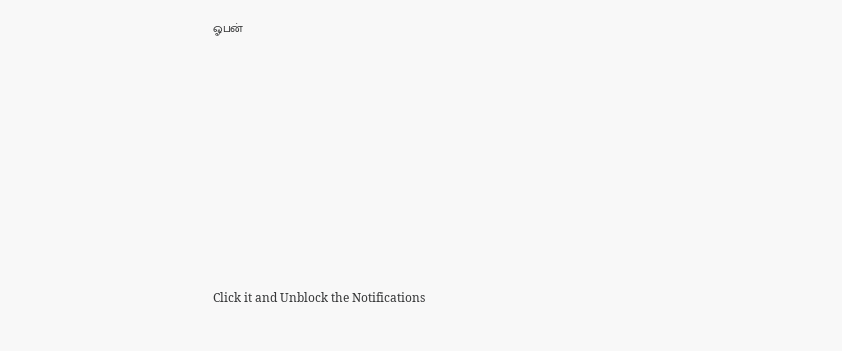ஓபன்












Click it and Unblock the Notifications